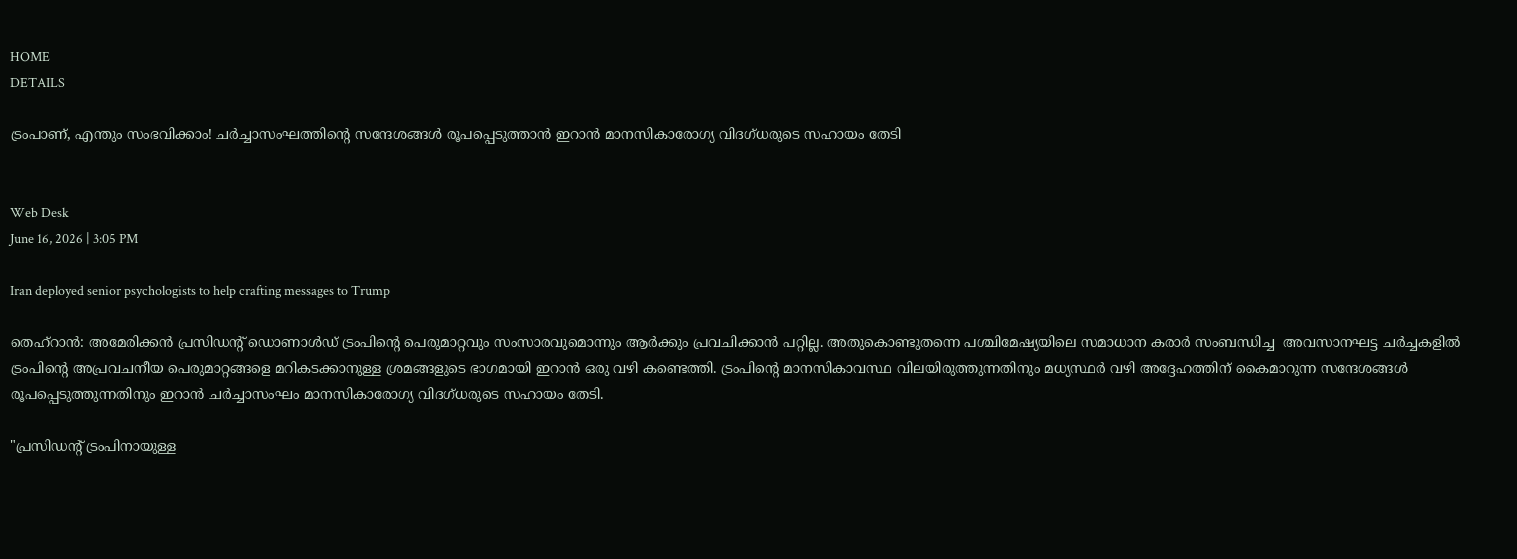HOME
DETAILS

ട്രംപാണ്, എന്തും സംഭവിക്കാം! ചർച്ചാസംഘത്തിന്റെ സന്ദേശങ്ങൾ രൂപപ്പെടുത്താൻ ഇറാൻ മാനസികാരോഗ്യ വിദഗ്ധരുടെ സഹായം തേടി


Web Desk
June 16, 2026 | 3:05 PM

Iran deployed senior psychologists to help crafting messages to Trump

തെഹ്‌റാൻ: അമേരിക്കൻ പ്രസിഡന്റ് ഡൊണാൾഡ് ട്രംപിന്റെ പെരുമാറ്റവും സംസാരവുമൊന്നും ആർക്കും പ്രവചിക്കാൻ പറ്റില്ല. അതുകൊണ്ടുതന്നെ പശ്ചിമേഷ്യയിലെ സമാധാന കരാർ സംബന്ധിച്ച  അവസാനഘട്ട ചർച്ചകളിൽ  ട്രംപിന്റെ അപ്രവചനീയ പെരുമാറ്റങ്ങളെ മറികടക്കാനുള്ള ശ്രമങ്ങളുടെ ഭാഗമായി ഇറാൻ ഒരു വഴി കണ്ടെത്തി. ട്രംപിന്റെ മാനസികാവസ്ഥ വിലയിരുത്തുന്നതിനും മധ്യസ്ഥർ വഴി അദ്ദേഹത്തിന് കൈമാറുന്ന സന്ദേശങ്ങൾ രൂപപ്പെടുത്തുന്നതിനും ഇറാൻ ചർച്ചാസംഘം മാനസികാരോഗ്യ വിദഗ്ധരുടെ സഹായം തേടി.

"പ്രസിഡന്റ് ട്രംപിനായുള്ള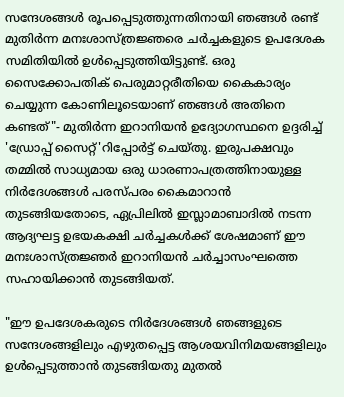സന്ദേശങ്ങൾ രൂപപ്പെടുത്തുന്നതിനായി ഞങ്ങൾ രണ്ട് മുതിർന്ന മനഃശാസ്ത്രജ്ഞരെ ചർച്ചകളുടെ ഉപദേശക സമിതിയിൽ ഉൾപ്പെടുത്തിയിട്ടുണ്ട്. ഒരു സൈക്കോപതിക് പെരുമാറ്റരീതിയെ കൈകാര്യം ചെയ്യുന്ന കോണിലൂടെയാണ് ഞങ്ങൾ അതിനെ കണ്ടത്"- മുതിർന്ന ഇറാനിയൻ ഉദ്യോഗസ്ഥനെ ഉദ്ദരിച്ച് 'ഡ്രോപ്പ് സൈറ്റ്'റിപ്പോർട്ട് ചെയ്തു. ഇരുപക്ഷവും തമ്മിൽ സാധ്യമായ ഒരു ധാരണാപത്രത്തിനായുള്ള നിർദേശങ്ങൾ പരസ്പരം കൈമാറാൻ തുടങ്ങിയതോടെ, ഏപ്രിലിൽ ഇസ്ലാമാബാദിൽ നടന്ന ആദ്യഘട്ട ഉഭയകക്ഷി ചർച്ചകൾക്ക് ശേഷമാണ് ഈ മനഃശാസ്ത്രജ്ഞർ ഇറാനിയൻ ചർച്ചാസംഘത്തെ സഹായിക്കാൻ തുടങ്ങിയത്.

"ഈ ഉപദേശകരുടെ നിർദേശങ്ങൾ ഞങ്ങളുടെ സന്ദേശങ്ങളിലും എഴുതപ്പെട്ട ആശയവിനിമയങ്ങളിലും ഉൾപ്പെടുത്താൻ തുടങ്ങിയതു മുതൽ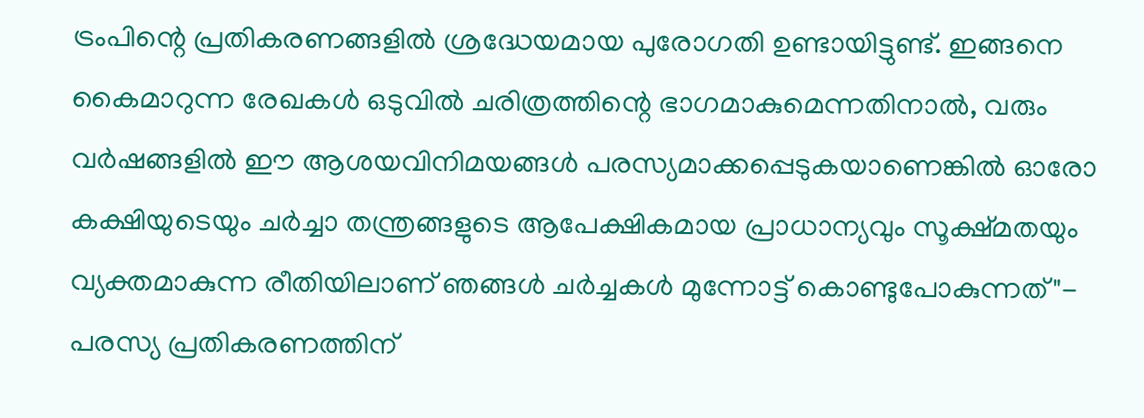ട്രംപിന്റെ പ്രതികരണങ്ങളിൽ ശ്രദ്ധേയമായ പുരോഗതി ഉണ്ടായിട്ടുണ്ട്. ഇങ്ങനെ കൈമാറുന്ന രേഖകൾ ഒടുവിൽ ചരിത്രത്തിന്റെ ഭാഗമാകുമെന്നതിനാൽ, വരും വർഷങ്ങളിൽ ഈ ആശയവിനിമയങ്ങൾ പരസ്യമാക്കപ്പെടുകയാണെങ്കിൽ ഓരോ കക്ഷിയുടെയും ചർച്ചാ തന്ത്രങ്ങളുടെ ആപേക്ഷികമായ പ്രാധാന്യവും സൂക്ഷ്മതയും വ്യക്തമാകുന്ന രീതിയിലാണ് ഞങ്ങൾ ചർച്ചകൾ മുന്നോട്ട് കൊണ്ടുപോകുന്നത്"- പരസ്യ പ്രതികരണത്തിന്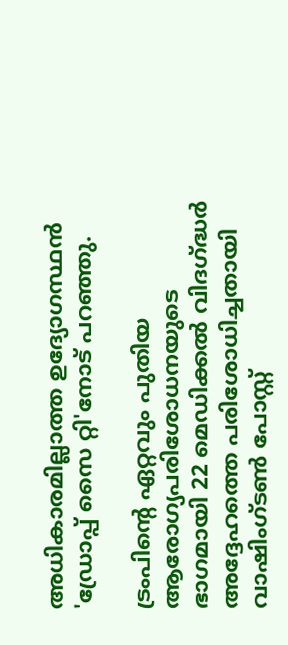അധികാരമില്ലാത്ത ഉദ്യോഗസ്ഥൻ 'ഡ്രോപ്പ് സൈ റ്റി'നോട് പറഞ്ഞു.

ട്രംപിന്റെ ഏറ്റവും പുതിയ ആരോഗ്യപരിശോധനയുടെ ഭാഗമായി 22 മെഡിക്കൽ വിദഗ്ദ്ധർ അദ്ദേഹത്തെ പരിശോധിച്ചതായി വാഷിംഗ്ടൺ പോസ്റ്റ്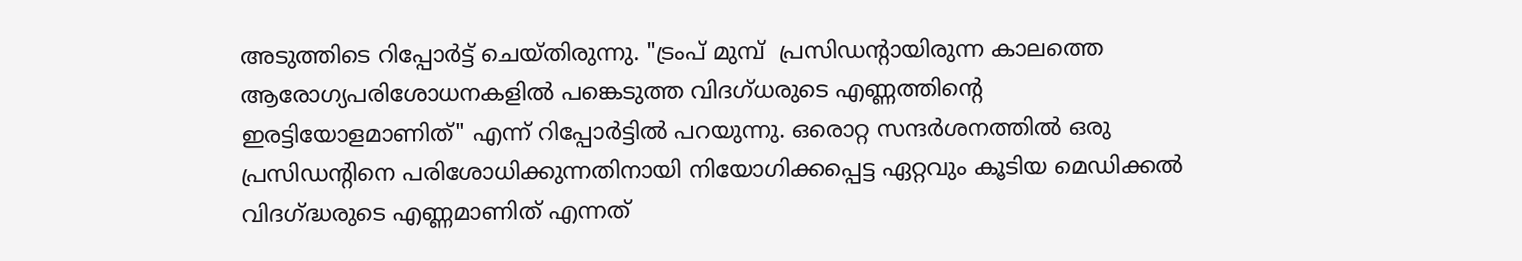അടുത്തിടെ റിപ്പോർട്ട് ചെയ്തിരുന്നു. "ട്രംപ് മുമ്പ്  പ്രസിഡന്റായിരുന്ന കാലത്തെ ആരോഗ്യപരിശോധനകളിൽ പങ്കെടുത്ത വിദഗ്ധരുടെ എണ്ണത്തിന്റെ ഇരട്ടിയോളമാണിത്" എന്ന് റിപ്പോർട്ടിൽ പറയുന്നു. ഒരൊറ്റ സന്ദർശനത്തിൽ ഒരു പ്രസിഡന്റിനെ പരിശോധിക്കുന്നതിനായി നിയോഗിക്കപ്പെട്ട ഏറ്റവും കൂടിയ മെഡിക്കൽ വിദഗ്ദ്ധരുടെ എണ്ണമാണിത് എന്നത്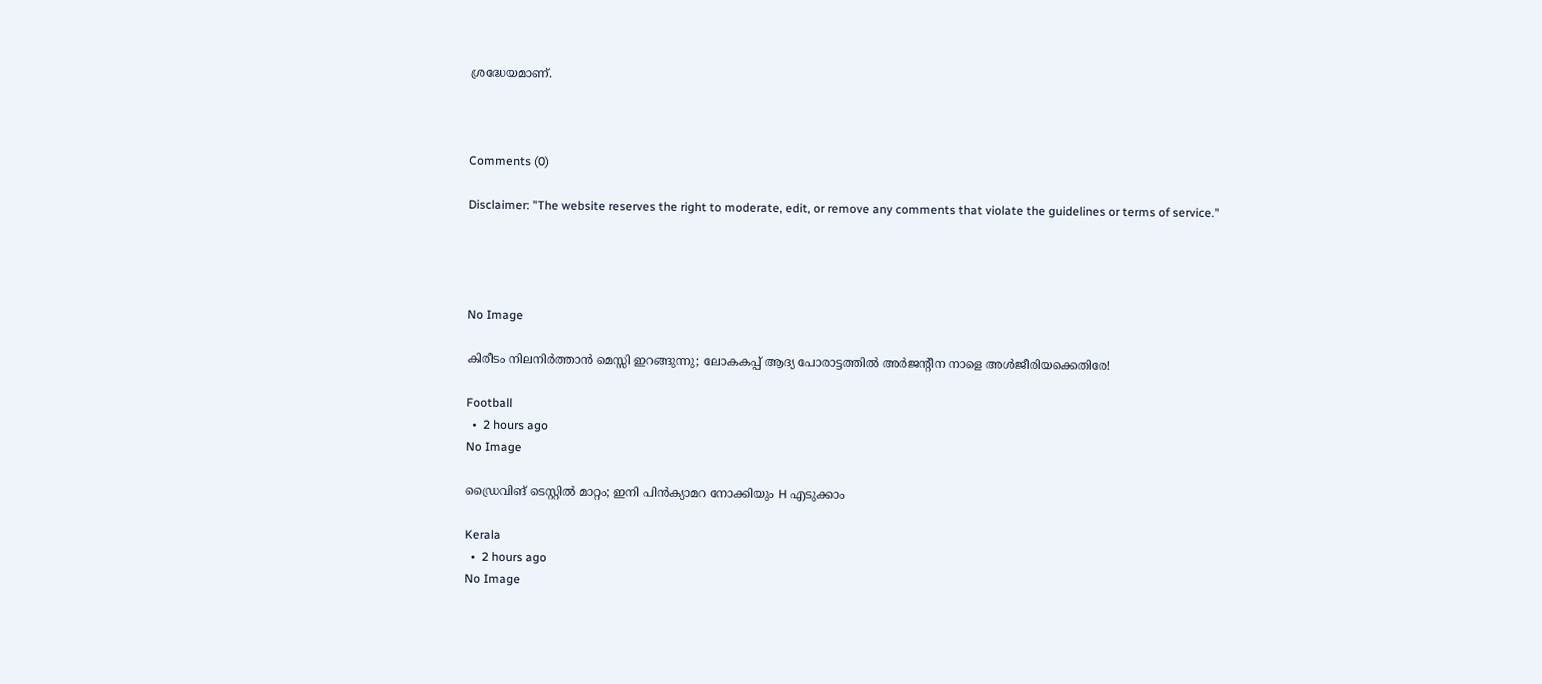ശ്രദ്ധേയമാണ്.



Comments (0)

Disclaimer: "The website reserves the right to moderate, edit, or remove any comments that violate the guidelines or terms of service."




No Image

കിരീടം നിലനിർത്താൻ മെസ്സി ഇറങ്ങുന്നു; ലോകകപ്പ് ആദ്യ പോരാട്ടത്തിൽ അർജന്റീന നാളെ അൾജീരിയക്കെതിരേ!

Football
  •  2 hours ago
No Image

ഡ്രൈവിങ് ടെസ്റ്റില്‍ മാറ്റം; ഇനി പിന്‍ക്യാമറ നോക്കിയും H എടുക്കാം

Kerala
  •  2 hours ago
No Image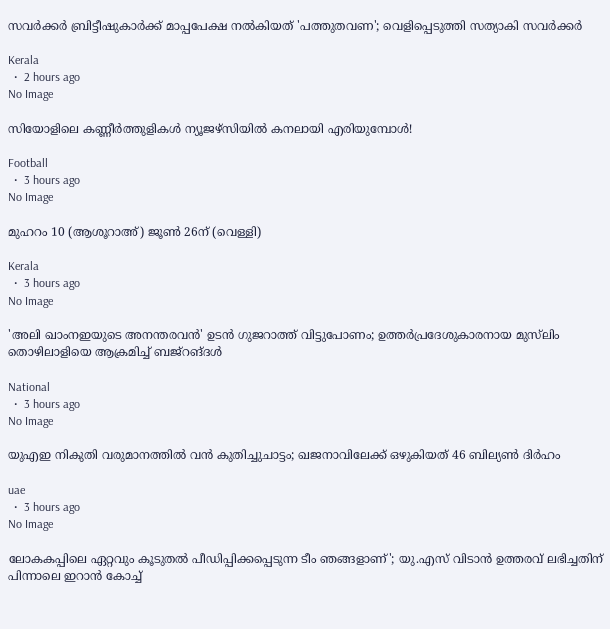സവര്‍ക്കര്‍ ബ്രിട്ടീഷുകാര്‍ക്ക് മാപ്പപേക്ഷ നല്‍കിയത് 'പത്തുതവണ'; വെളിപ്പെടുത്തി സത്യാകി സവര്‍ക്കര്‍

Kerala
  •  2 hours ago
No Image

സിയോളിലെ കണ്ണീർത്തുളികൾ ന്യൂജഴ്സിയിൽ കനലായി എരിയുമ്പോൾ!

Football
  •  3 hours ago
No Image

മുഹറം 10 (ആശൂറാഅ്) ജൂണ്‍ 26ന് (വെള്ളി)

Kerala
  •  3 hours ago
No Image

'അലി ഖാംനഇയുടെ അനന്തരവന്‍' ഉടന്‍ ഗുജറാത്ത് വിട്ടുപോണം; ഉത്തര്‍പ്രദേശുകാരനായ മുസ്‌ലിം തൊഴിലാളിയെ ആക്രമിച്ച് ബജ്‌റങ്ദള്‍

National
  •  3 hours ago
No Image

യുഎഇ നികുതി വരുമാനത്തിൽ വൻ കുതിച്ചുചാട്ടം; ഖജനാവിലേക്ക് ഒഴുകിയത് 46 ബില്യൺ ദിർഹം

uae
  •  3 hours ago
No Image

ലോകകപ്പിലെ ഏറ്റവും കൂടുതൽ പീഡിപ്പിക്കപ്പെടുന്ന ടീം ഞങ്ങളാണ്'; യു.എസ് വിടാൻ ഉത്തരവ് ലഭിച്ചതിന് പിന്നാലെ ഇറാൻ കോച്ച്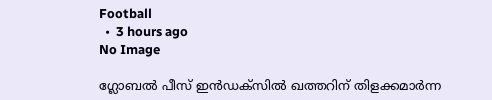Football
  •  3 hours ago
No Image

ഗ്ലോബല്‍ പീസ് ഇന്‍ഡക്‌സില്‍ ഖത്തറിന് തിളക്കമാര്‍ന്ന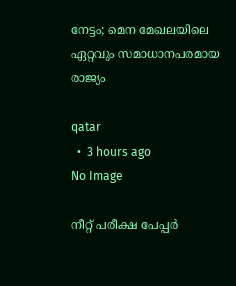നേട്ടം; മെന മേഖലയിലെ ഏറ്റവും സമാധാനപരമായ രാജ്യം

qatar
  •  3 hours ago
No Image

നീറ്റ് പരീക്ഷ പേപ്പര്‍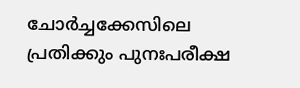ചോര്‍ച്ചക്കേസിലെ പ്രതിക്കും പുനഃപരീക്ഷ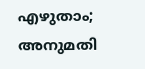എഴുതാം; അനുമതി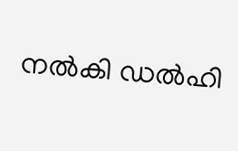നല്‍കി ഡല്‍ഹി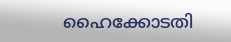ഹൈക്കോടതി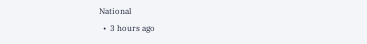National
  •  3 hours ago